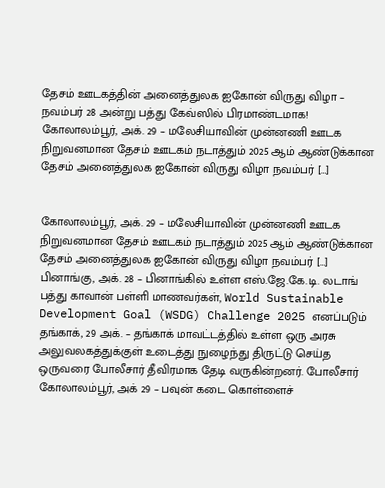தேசம் ஊடகத்தின் அனைத்துலக ஐகோன் விருது விழா – நவம்பர் 28 அன்று பத்து கேவ்ஸில் பிரமாண்டமாக!
கோலாலம்பூர், அக். 29 – மலேசியாவின் முன்னணி ஊடக நிறுவனமான தேசம் ஊடகம் நடாத்தும் 2025 ஆம் ஆண்டுக்கான தேசம் அனைத்துலக ஐகோன் விருது விழா நவம்பர் […]


கோலாலம்பூர், அக். 29 – மலேசியாவின் முன்னணி ஊடக நிறுவனமான தேசம் ஊடகம் நடாத்தும் 2025 ஆம் ஆண்டுக்கான தேசம் அனைத்துலக ஐகோன் விருது விழா நவம்பர் […]
பினாங்கு, அக். 28 – பினாங்கில் உள்ள எஸ்.ஜே.கே.டி. லடாங் பத்து காவான் பள்ளி மாணவர்கள், World Sustainable Development Goal (WSDG) Challenge 2025 எனப்படும்
தங்காக், 29 அக். – தங்காக் மாவட்டத்தில் உள்ள ஒரு அரசு அலுவலகத்துக்குள் உடைத்து நுழைந்து திருட்டு செய்த ஒருவரை போலீசார் தீவிரமாக தேடி வருகின்றனர். போலீசார்
கோலாலம்பூர், அக் 29 – பவுன் கடை கொள்ளைச்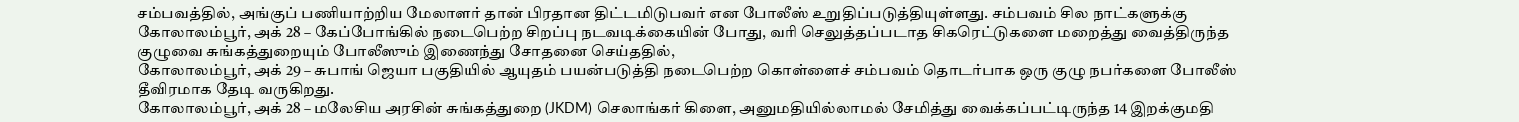சம்பவத்தில், அங்குப் பணியாற்றிய மேலாளர் தான் பிரதான திட்டமிடுபவர் என போலீஸ் உறுதிப்படுத்தியுள்ளது. சம்பவம் சில நாட்களுக்கு
கோலாலம்பூர், அக் 28 – கேப்போங்கில் நடைபெற்ற சிறப்பு நடவடிக்கையின் போது, வரி செலுத்தப்படாத சிகரெட்டுகளை மறைத்து வைத்திருந்த குழுவை சுங்கத்துறையும் போலீஸும் இணைந்து சோதனை செய்ததில்,
கோலாலம்பூர், அக் 29 – சுபாங் ஜெயா பகுதியில் ஆயுதம் பயன்படுத்தி நடைபெற்ற கொள்ளைச் சம்பவம் தொடர்பாக ஒரு குழு நபர்களை போலீஸ் தீவிரமாக தேடி வருகிறது.
கோலாலம்பூர், அக் 28 – மலேசிய அரசின் சுங்கத்துறை (JKDM) செலாங்கர் கிளை, அனுமதியில்லாமல் சேமித்து வைக்கப்பட்டிருந்த 14 இறக்குமதி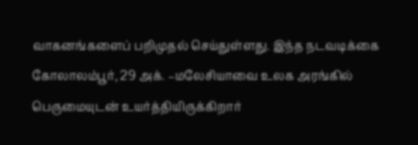வாகனங்களைப் பறிமுதல் செய்துள்ளது. இந்த நடவடிக்கை
கோலாலம்பூர், 29 அக். –மலேசியாவை உலக அரங்கில் பெருமையுடன் உயர்த்தியிருக்கிறார்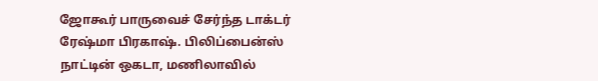ஜோகூர் பாருவைச் சேர்ந்த டாக்டர் ரேஷ்மா பிரகாஷ். பிலிப்பைன்ஸ் நாட்டின் ஒகடா, மணிலாவில்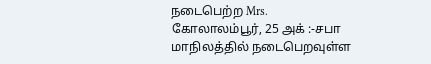நடைபெற்ற Mrs.
கோலாலம்பூர், 25 அக் :-சபா மாநிலத்தில் நடைபெறவுள்ள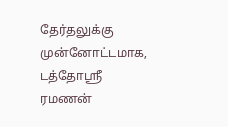தேர்தலுக்கு முன்னோட்டமாக, டத்தோஸ்ரீ ரமணன்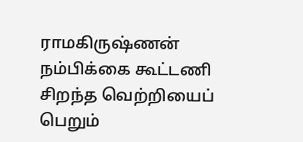ராமகிருஷ்ணன் நம்பிக்கை கூட்டணி சிறந்த வெற்றியைப் பெறும்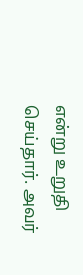என்று உறுதி செய்தார். அவர்